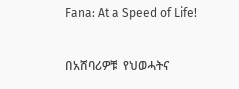Fana: At a Speed of Life!

በአሸባሪዎቹ  የህወሓትና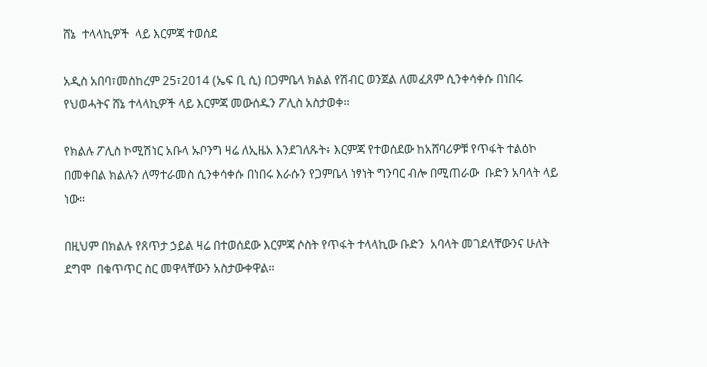ሸኔ  ተላላኪዎች  ላይ እርምጃ ተወሰደ

አዲስ አበባ፣መስከረም 25፣2014 (ኤፍ ቢ ሲ) በጋምቤላ ክልል የሽብር ወንጀል ለመፈጸም ሲንቀሳቀሱ በነበሩ የህወሓትና ሸኔ ተላላኪዎች ላይ እርምጃ መውሰዱን ፖሊስ አስታወቀ።

የክልሉ ፖሊስ ኮሚሽነር አቡላ ኡቦንግ ዛሬ ለኢዜአ እንደገለጹት፥ እርምጃ የተወሰደው ከአሸባሪዎቹ የጥፋት ተልዕኮ በመቀበል ክልሉን ለማተራመስ ሲንቀሳቀሱ በነበሩ እራሱን የጋምቤላ ነፃነት ግንባር ብሎ በሚጠራው  ቡድን አባላት ላይ ነው።

በዚህም በክልሉ የጸጥታ ኃይል ዛሬ በተወሰደው እርምጃ ሶስት የጥፋት ተላላኪው ቡድን  አባላት መገደላቸውንና ሁለት ደግሞ  በቁጥጥር ስር መዋላቸውን አስታውቀዋል።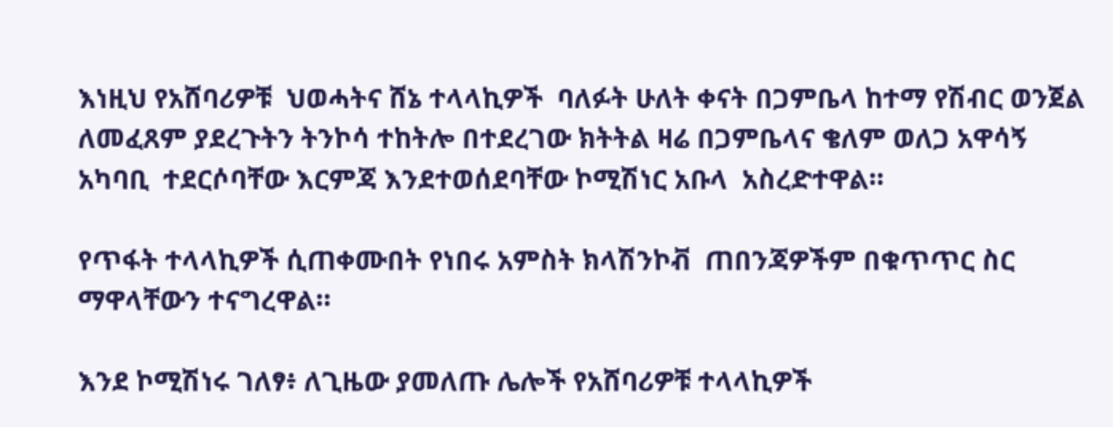እነዚህ የአሸባሪዎቹ  ህወሓትና ሸኔ ተላላኪዎች  ባለፉት ሁለት ቀናት በጋምቤላ ከተማ የሽብር ወንጀል ለመፈጸም ያደረጉትን ትንኮሳ ተከትሎ በተደረገው ክትትል ዛሬ በጋምቤላና ቄለም ወለጋ አዋሳኝ አካባቢ  ተደርሶባቸው እርምጃ እንደተወሰደባቸው ኮሚሽነር አቡላ  አስረድተዋል።

የጥፋት ተላላኪዎች ሲጠቀሙበት የነበሩ አምስት ክላሽንኮቭ  ጠበንጃዎችም በቁጥጥር ስር ማዋላቸውን ተናግረዋል።

እንደ ኮሚሽነሩ ገለፃ፥ ለጊዜው ያመለጡ ሌሎች የአሸባሪዎቹ ተላላኪዎች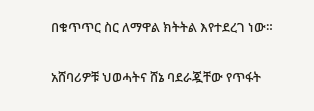በቁጥጥር ስር ለማዋል ክትትል እየተደረገ ነው።

አሸባሪዎቹ ህወሓትና ሸኔ ባደራጇቸው የጥፋት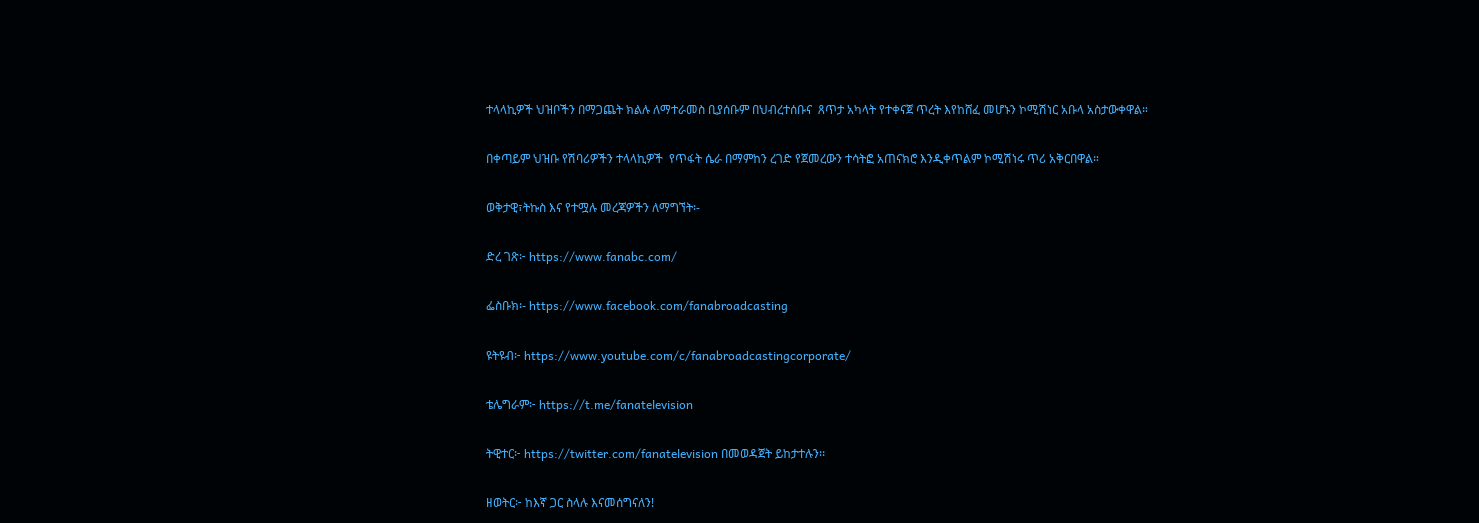ተላላኪዎች ህዝቦችን በማጋጨት ክልሉ ለማተራመስ ቢያሰቡም በህብረተሰቡና  ጸጥታ አካላት የተቀናጀ ጥረት እየከሸፈ መሆኑን ኮሚሽነር አቡላ አስታውቀዋል።

በቀጣይም ህዝቡ የሽባሪዎችን ተላላኪዎች  የጥፋት ሴራ በማምከን ረገድ የጀመረውን ተሳትፎ አጠናክሮ እንዲቀጥልም ኮሚሽነሩ ጥሪ አቅርበዋል።

ወቅታዊ፣ትኩስ እና የተሟሉ መረጃዎችን ለማግኘት፡-

ድረ ገጽ፦ https://www.fanabc.com/

ፌስቡክ፡- https://www.facebook.com/fanabroadcasting

ዩትዩብ፦ https://www.youtube.com/c/fanabroadcastingcorporate/

ቴሌግራም፦ https://t.me/fanatelevision

ትዊተር፦ https://twitter.com/fanatelevision በመወዳጀት ይከታተሉን፡፡

ዘወትር፦ ከእኛ ጋር ስላሉ እናመሰግናለን!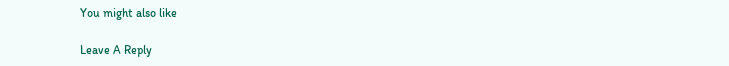You might also like

Leave A Reply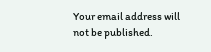Your email address will not be published.